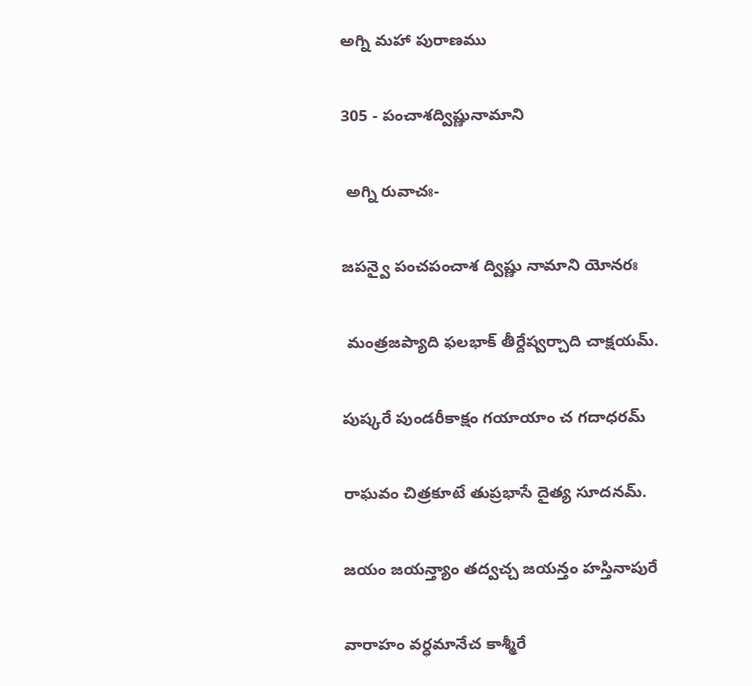అగ్ని మహా పురాణము

305 - పంచాశద్విష్ణునామాని

 అగ్ని రువాచః-

జపన్వై పంచపంచాశ ద్విష్ణు నామాని యోనరః

 మంత్రజప్యాది ఫలభాక్ తీర్దేష్వర్చాది చాక్షయమ్.

పుష్కరే పుండరీకాక్షం గయాయాం చ గదాధరమ్

రాఘవం చిత్రకూటే తుప్రభాసే దైత్య సూదనమ్.

జయం జయన్త్యాం తద్వచ్చ జయన్తం హస్తినాపురే

వారాహం వర్ధమానేచ కాశ్మీరే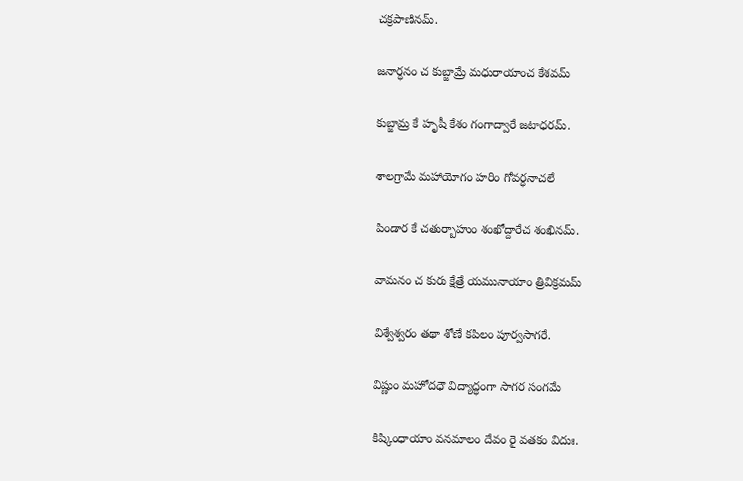చక్రపాణినమ్.

జనార్ధనం చ కుబ్జామ్రే మధురాయాంచ కేశవమ్

కుబ్జామ్ర కే హృషీ కేశం గంగాద్వారే జటాధరమ్.

శాలగ్రామే మహాయోగం హరిం గోవర్ధనాచలే

పిండార కే చతుర్బాహుం శంఖోద్దారేచ శంఖినమ్.

వామనం చ కురు క్షేత్రే యమునాయాం త్రివిక్రమమ్

విశ్వేశ్వరం తథా శోణే కపిలం పూర్వసాగరే.

విష్ణుం మహోదధౌ విద్యాద్ధంగా సాగర సంగమే

కిష్కింధాయాం వనమాలం దేవం రై వతకం విదుః.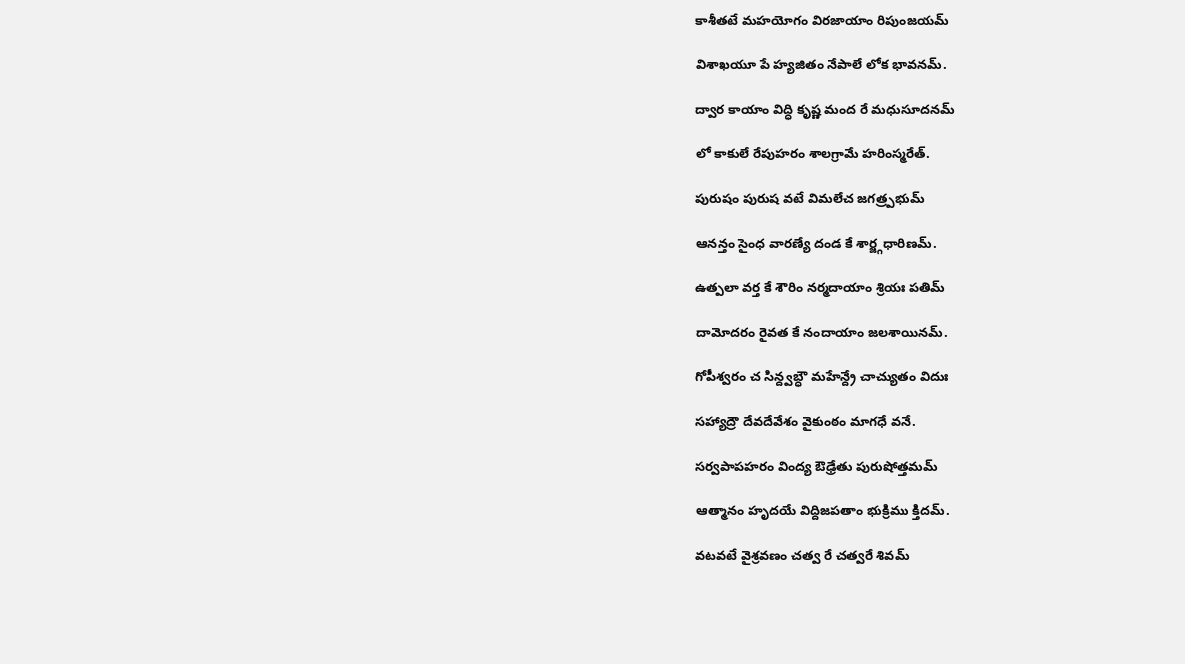కాశీతటే మహయోగం విరజాయాం రిపుంజయమ్

విశాఖయూ పే హ్యజితం నేపాలే లోక భావనమ్.

ద్వార కాయాం విద్ధి కృష్ణ మంద రే మధుసూదనమ్

లో కాకులే రేపుహరం శాలగ్రామే హరింస్మరేత్.

పురుషం పురుష వటే విమలేచ జగత్ర్పభుమ్

ఆనన్తం సైంధ వారణ్యే దండ కే శార్జ్గధారిణమ్.

ఉత్పలా వర్త కే శౌరిం నర్మదాయాం శ్రియః పతిమ్

దామోదరం రైవత కే నందాయాం జలశాయినమ్.

గోపీశ్వరం చ సిన్ద్వబ్ధౌ మహేన్ద్రే చాచ్యుతం విదుః

సహ్యాద్రౌ దేవదేవేశం వైకుంఠం మాగధే వనే.

సర్వపాపహరం వింద్య ఔఢ్రేతు పురుషోత్తమమ్

ఆత్మానం హృదయే విద్దిజపతాం భుక్రిము క్తిదమ్.

వటవటే వైశ్రవణం చత్వ రే చత్వరే శివమ్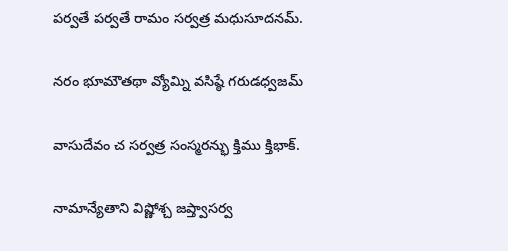పర్వతే పర్వతే రామం సర్వత్ర మధుసూదనమ్.

నరం భూమౌతథా వ్యోమ్ని వసిష్ఠే గరుడధ్వజమ్

వాసుదేవం చ సర్వత్ర సంస్మరన్భు క్తిము క్తిభాక్.

నామాన్యేతాని విష్ణోశ్చ జప్త్వాసర్వ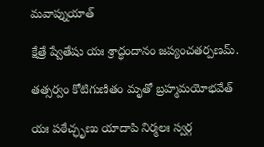మవాప్నుయాత్

క్షేత్రే ష్వేతేషు యః శ్రాద్ధందానం జప్యంచతర్పణమ్.

తత్సర్వం కోటిగుణితం మృతో బ్రహ్మమయోభవేత్

యః పఠేచ్ఛృణు యాదాపి నిర్మలః స్వర్గ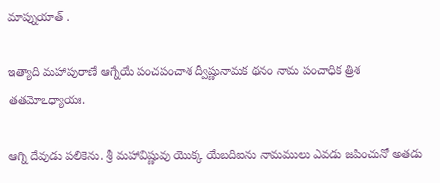మాప్నుయాత్ .

ఇత్యాది మహాపురాణే ఆగ్నేయే పంచపంచాశ ద్వీష్ణునామక థనం నామ పంచాధిక త్రిశ తతమోఽధ్యాయః.

ఆగ్ని దేవుడు పలికెను. శ్రీ మహావిష్ణువు యొక్క యేబదిఐను నామములు ఎవడు జపించునో అతడు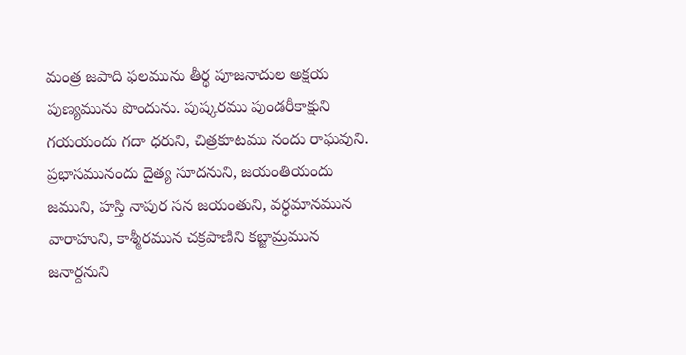మంత్ర జపాది ఫలమును తీర్థ పూజనాదుల అక్షయ పుణ్యమును పొందును. పుష్కరము పుండరీకాక్షుని గయయందు గదా ధరుని, చిత్రకూటము నందు రాఘవుని. ప్రభాసమునందు దైత్య సూదనుని, జయంతియందు జముని, హస్తి నాపుర సన జయంతుని, వర్ధమానమున వారాహుని, కాశ్మీరమున చక్రపాణిని కబ్జామ్రమున జనార్దనుని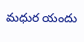మధుర యందు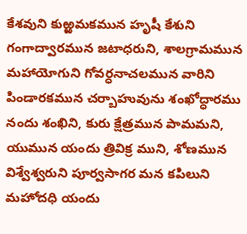కేశవుని కుఱ్ఱమకమున హృషీ కేశుని గంగాద్వారమున జటాధరుని, శాలగ్రామమున మహాయోగుని గోవర్ధనాచలమున వారిని పిండారకమున చర్బాహువును శంఖోద్ధారము నందు శంఖిని, కురు క్షేత్రమున పామమని, యుమున యందు త్రివిక్ర ముని, శోణమున విశ్వేశ్వరుని పూర్వసాగర మన కపిలుని మహోదధి యందు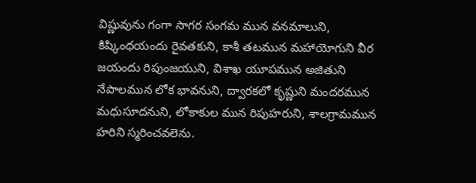విష్ణువును గంగా సాగర సంగమ మున వనమాలుని, కిష్కింధయందు రైవతకుని, కాశీ తటమున మహాయోగుని వీర జయందు రిపుంజయుని, విశాఖ యూపమున అజితుని నేపాలమున లోక భావనుని, ద్వారకలో కృష్ణుని మందరమున మధుసూదనుని, లోకాకుల మున రిపుహరుని, శాలగ్రామమున హరిని స్మరించవలెను.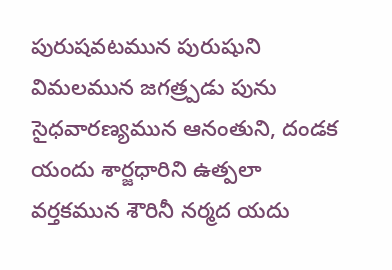పురుషవటమున పురుషుని విమలమున జగత్ర్పడు పును సైధవారణ్యమున ఆనంతుని, దండక యందు శార్జధారిని ఉత్పలా వర్తకమున శౌరినీ నర్మద యదు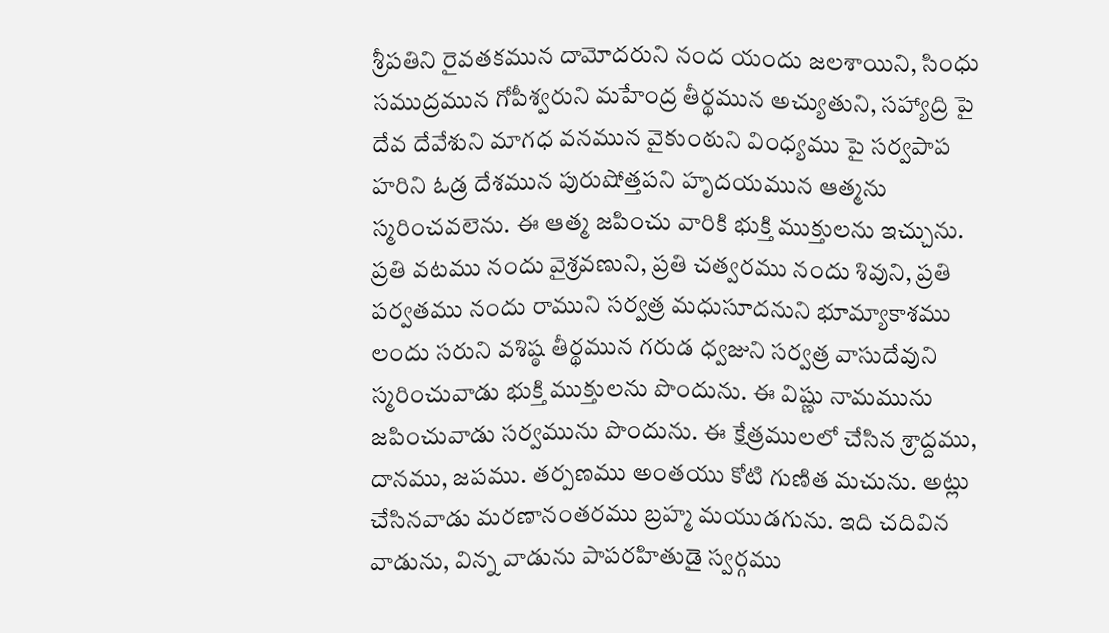శ్రీపతిని రైవతకమున దామోదరుని నంద యందు జలశాయిని, సింధు సముద్రమున గోపీశ్వరుని మహేంద్ర తీర్థమున అచ్యుతుని, సహ్యాద్రి పై దేవ దేవేశుని మాగధ వనమున వైకుంఠుని వింధ్యము పై సర్వపాప హరిని ఓడ్ర దేశమున పురుషోత్తపని హృదయమున ఆత్మను స్మరించవలెను. ఈ ఆత్మ జపించు వారికి భుక్తి ముక్తులను ఇచ్చును. ప్రతి వటము నందు వైశ్రవణుని, ప్రతి చత్వరము నందు శివుని, ప్రతి పర్వతము నందు రాముని సర్వత్ర మధుసూదనుని భూమ్యాకాశము లందు సరుని వశిష్ఠ తీర్థమున గరుడ ధ్వజుని సర్వత్ర వాసుదేవుని స్మరించువాడు భుక్తి ముక్తులను పొందును. ఈ విష్ణు నామమును జపించువాడు సర్వమును పొందును. ఈ క్షేత్రములలో చేసిన శ్రాద్దము, దానము, జపము. తర్పణము అంతయు కోటి గుణిత మచును. అట్లు చేసినవాడు మరణానంతరము బ్రహ్మ మయుడగును. ఇది చదివిన వాడును, విన్న వాడును పాపరహితుడై స్వర్గము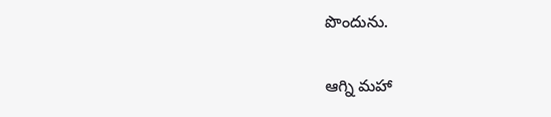పొందును.

ఆగ్ని మహా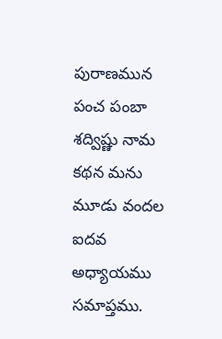పురాణమున పంచ పంబా శద్విష్ణు నామ కథన మను మూడు వందల ఐదవ అధ్యాయము సమాప్తము.